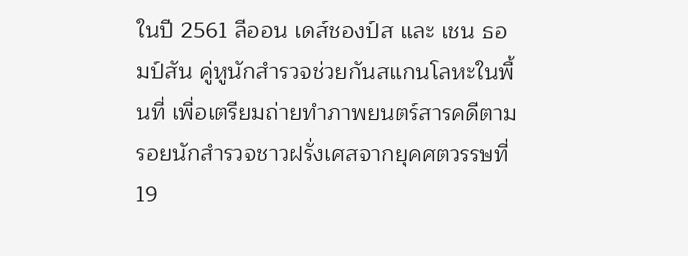ในปี 2561 ลีออน เดส์ชองป์ส และ เชน ธอมป์สัน คู่หูนักสำรวจช่วยกันสแกนโลหะในพื้นที่ เพื่อเตรียมถ่ายทำภาพยนตร์สารคดีตามรอยนักสำรวจชาวฝรั่งเศสจากยุคศตวรรษที่ 19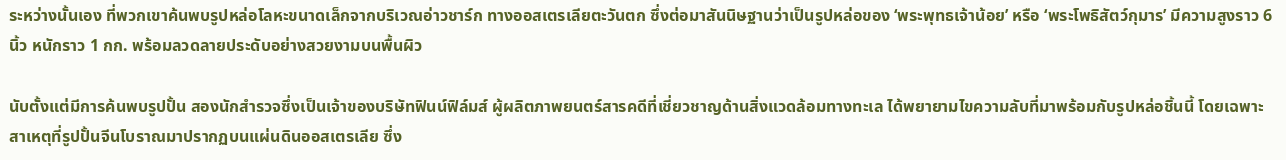ระหว่างนั้นเอง ที่พวกเขาค้นพบรูปหล่อโลหะขนาดเล็กจากบริเวณอ่าวชาร์ก ทางออสเตรเลียตะวันตก ซึ่งต่อมาสันนิษฐานว่าเป็นรูปหล่อของ ‘พระพุทธเจ้าน้อย’ หรือ ‘พระโพธิสัตว์กุมาร’ มีความสูงราว 6 นิ้ว หนักราว 1 กก. พร้อมลวดลายประดับอย่างสวยงามบนพื้นผิว

นับตั้งแต่มีการค้นพบรูปปั้น สองนักสำรวจซึ่งเป็นเจ้าของบริษัทฟินน์ฟิล์มส์ ผู้ผลิตภาพยนตร์สารคดีที่เชี่ยวชาญด้านสิ่งแวดล้อมทางทะเล ได้พยายามไขความลับที่มาพร้อมกับรูปหล่อชิ้นนี้ โดยเฉพาะสาเหตุที่รูปปั้นจีนโบราณมาปรากฏบนแผ่นดินออสเตรเลีย ซึ่ง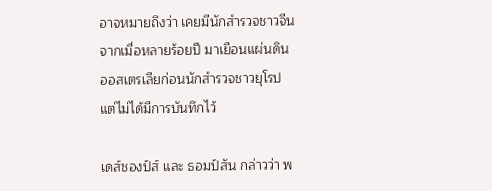อาจหมายถึงว่า เคยมีนักสำรวจชาวจีน จากเมื่อหลายร้อยปี มาเยือนแผ่นดินออสเตรเลียก่อนนักสำรวจชาวยุโรป แต่ไม่ได้มีการบันทึกไว้

เดส์ชองป์ส์ และ ธอมป์สัน กล่าวว่า พ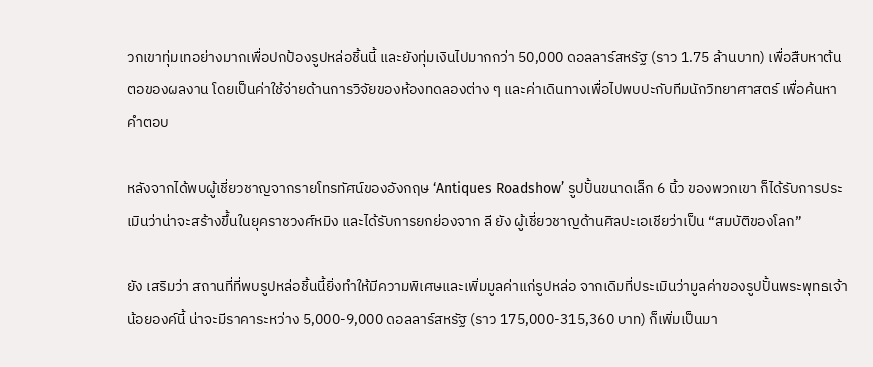วกเขาทุ่มเทอย่างมากเพื่อปกป้องรูปหล่อชิ้นนี้ และยังทุ่มเงินไปมากกว่า 50,000 ดอลลาร์สหรัฐ (ราว 1.75 ล้านบาท) เพื่อสืบหาต้นตอของผลงาน โดยเป็นค่าใช้จ่ายด้านการวิจัยของห้องทดลองต่าง ๆ และค่าเดินทางเพื่อไปพบปะกับทีมนักวิทยาศาสตร์ เพื่อค้นหาคำตอบ

หลังจากได้พบผู้เชี่ยวชาญจากรายโทรทัศน์ของอังกฤษ ‘Antiques Roadshow’ รูปปั้นขนาดเล็ก 6 นิ้ว ของพวกเขา ก็ได้รับการประเมินว่าน่าจะสร้างขึ้นในยุคราชวงศ์หมิง และได้รับการยกย่องจาก ลี ยัง ผู้เชี่ยวชาญด้านศิลปะเอเชียว่าเป็น “สมบัติของโลก”

ยัง เสริมว่า สถานที่ที่พบรูปหล่อชิ้นนี้ยิ่งทำให้มีความพิเศษและเพิ่มมูลค่าแก่รูปหล่อ จากเดิมที่ประเมินว่ามูลค่าของรูปปั้นพระพุทธเจ้าน้อยองค์นี้ น่าจะมีราคาระหว่าง 5,000-9,000 ดอลลาร์สหรัฐ (ราว 175,000-315,360 บาท) ก็เพิ่มเป็นมา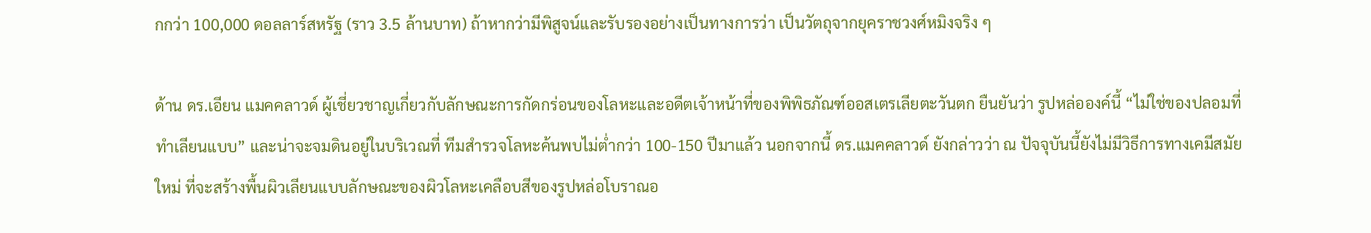กกว่า 100,000 ดอลลาร์สหรัฐ (ราว 3.5 ล้านบาท) ถ้าหากว่ามีพิสูจน์และรับรองอย่างเป็นทางการว่า เป็นวัตถุจากยุคราชวงศ์หมิงจริง ๆ

ด้าน ดร.เอียน แมคคลาวด์ ผู้เชี่ยวชาญเกี่ยวกับลักษณะการกัดกร่อนของโลหะและอดีตเจ้าหน้าที่ของพิพิธภัณฑ์ออสเตรเลียตะวันตก ยืนยันว่า รูปหล่อองค์นี้ “ไม่ใช่ของปลอมที่ทำเลียนแบบ” และน่าจะจมดินอยู่ในบริเวณที่ ทีมสำรวจโลหะค้นพบไม่ต่ำกว่า 100-150 ปีมาแล้ว นอกจากนี้ ดร.แมคคลาวด์ ยังกล่าวว่า ณ ปัจจุบันนี้ยังไม่มีวิธีการทางเคมีสมัยใหม่ ที่จะสร้างพื้นผิวเลียนแบบลักษณะของผิวโลหะเคลือบสีของรูปหล่อโบราณอ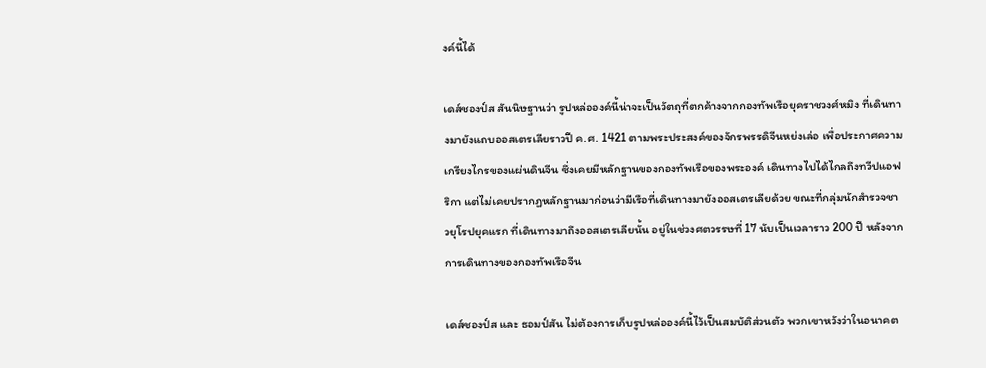งค์นี้ได้

เดส์ชองป์ส สันนิษฐานว่า รูปหล่อองค์นี้น่าจะเป็นวัตถุที่ตกค้างจากกองทัพเรือยุคราชวงศ์หมิง ที่เดินทางมายังแถบออสเตรเลียราวปี ค.ศ. 1421 ตามพระประสงค์ของจักรพรรดิจีนหย่งเล่อ เพื่อประกาศความเกรียงไกรของแผ่นดินจีน ซึ่งเคยมีหลักฐานของกองทัพเรือของพระองค์ เดินทางไปได้ไกลถึงทวีปแอฟริกา แต่ไม่เคยปรากฏหลักฐานมาก่อนว่ามีเรือที่เดินทางมายังออสเตรเลียด้วย ขณะที่กลุ่มนักสำรวจชาวยุโรปยุคแรก ที่เดินทางมาถึงออสเตรเลียนั้น อยู่ในช่วงศตวรรษที่ 17 นับเป็นเวลาราว 200 ปี หลังจากการเดินทางของกองทัพเรือจีน

เดส์ชองป์ส และ ธอมป์สัน ไม่ต้องการเก็บรูปหล่อองค์นี้ไว้เป็นสมบัติส่วนตัว พวกเขาหวังว่าในอนาคต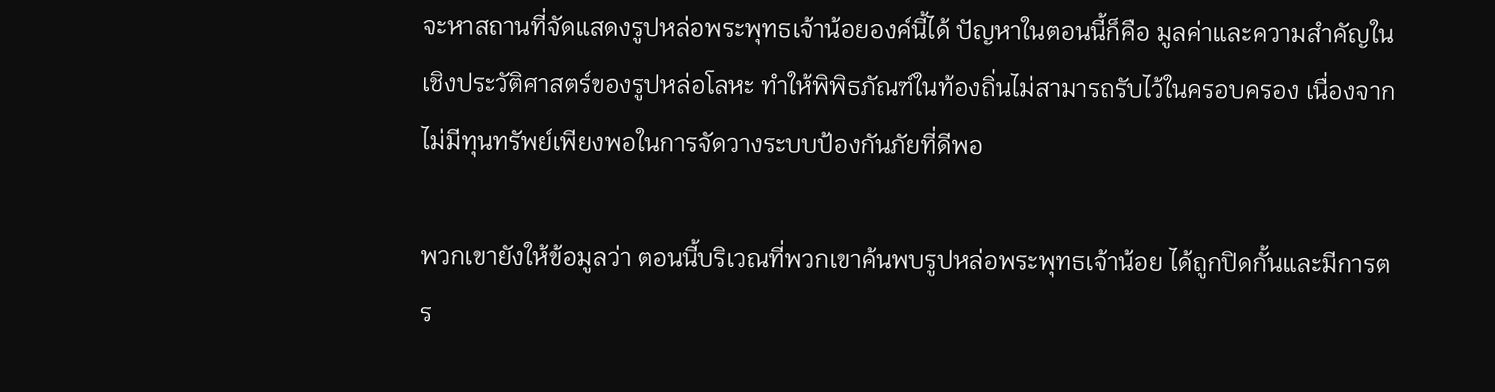จะหาสถานที่จัดแสดงรูปหล่อพระพุทธเจ้าน้อยองค์นี้ได้ ปัญหาในตอนนี้ก็คือ มูลค่าและความสำคัญในเชิงประวัติศาสตร์ของรูปหล่อโลหะ ทำให้พิพิธภัณฑ์ในท้องถิ่นไม่สามารถรับไว้ในครอบครอง เนื่องจากไม่มีทุนทรัพย์เพียงพอในการจัดวางระบบป้องกันภัยที่ดีพอ

พวกเขายังให้ข้อมูลว่า ตอนนี้บริเวณที่พวกเขาค้นพบรูปหล่อพระพุทธเจ้าน้อย ได้ถูกปิดกั้นและมีการตร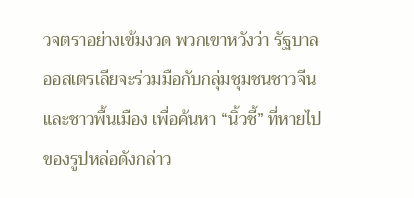วจตราอย่างเข้มงวด พวกเขาหวังว่า รัฐบาลออสเตรเลียจะร่วมมือกับกลุ่มชุมชนชาวจีนและชาวพื้นเมือง เพื่อค้นหา “นิ้วชี้” ที่หายไปของรูปหล่อดังกล่าว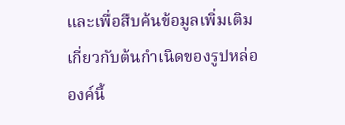และเพื่อสืบค้นข้อมูลเพิ่มเติมเกี่ยวกับต้นกำเนิดของรูปหล่อองค์นี้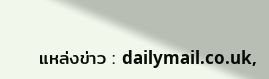แหล่งข่าว : dailymail.co.uk,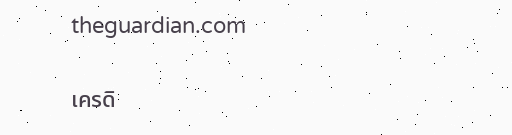theguardian.com

เครดิ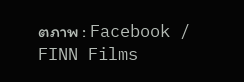ตภาพ : Facebook / FINN Films